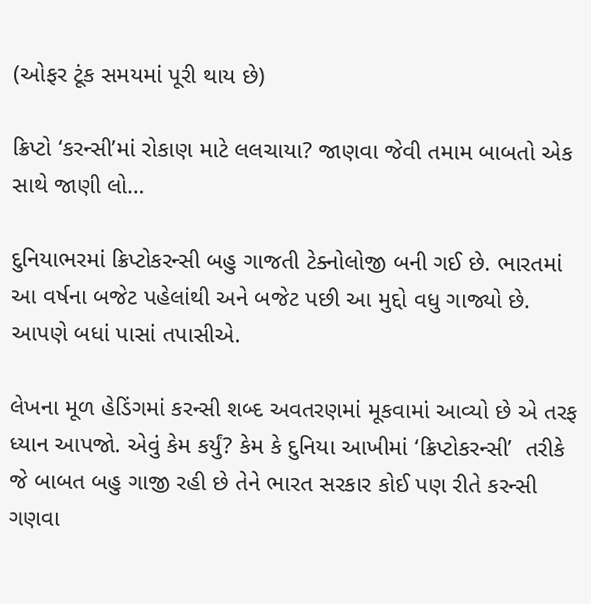(ઓફર ટૂંક સમયમાં પૂરી થાય છે)

ક્રિપ્ટો ‘કરન્સી’માં રોકાણ માટે લલચાયા? જાણવા જેવી તમામ બાબતો એક સાથે જાણી લો…

દુનિયાભરમાં ક્રિપ્ટોકરન્સી બહુ ગાજતી ટેક્નોલોજી બની ગઈ છે. ભારતમાં આ વર્ષના બજેટ પહેલાંથી અને બજેટ પછી આ મુદ્દો વધુ ગાજ્યો છે. આપણે બધાં પાસાં તપાસીએ.

લેખના મૂળ હેડિંગમાં કરન્સી શબ્દ અવતરણમાં મૂકવામાં આવ્યો છે એ તરફ ધ્યાન આપજો. એવું કેમ કર્યું? કેમ કે દુનિયા આખીમાં ‘ક્રિપ્ટોકરન્સી’  તરીકે જે બાબત બહુ ગાજી રહી છે તેને ભારત સરકાર કોઈ પણ રીતે કરન્સી ગણવા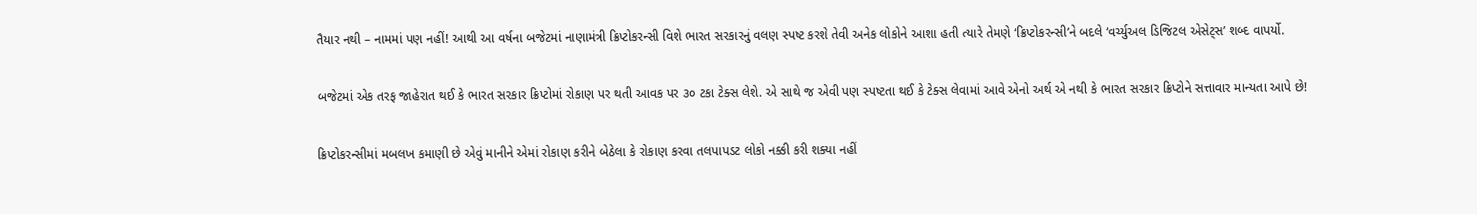તૈયાર નથી – નામમાં પણ નહીં! આથી આ વર્ષના બજેટમાં નાણામંત્રી ક્રિપ્ટોકરન્સી વિશે ભારત સરકારનું વલણ સ્પષ્ટ કરશે તેવી અનેક લોકોને આશા હતી ત્યારે તેમણે ‘ક્રિપ્ટોકરન્સી’ને બદલે ‘વર્ચ્યુઅલ ડિજિટલ એસેટ્સ’ શબ્દ વાપર્યો.

બજેટમાં એક તરફ જાહેરાત થઈ કે ભારત સરકાર ક્રિપ્ટોમાં રોકાણ પર થતી આવક પર ૩૦ ટકા ટેક્સ લેશે. એ સાથે જ એવી પણ સ્પષ્ટતા થઈ કે ટેક્સ લેવામાં આવે એનો અર્થ એ નથી કે ભારત સરકાર ક્રિપ્ટોને સત્તાવાર માન્યતા આપે છે!

ક્રિપ્ટોકરન્સીમાં મબલખ કમાણી છે એવું માનીને એમાં રોકાણ કરીને બેઠેલા કે રોકાણ કરવા તલપાપડટ લોકો નક્કી કરી શક્યા નહીં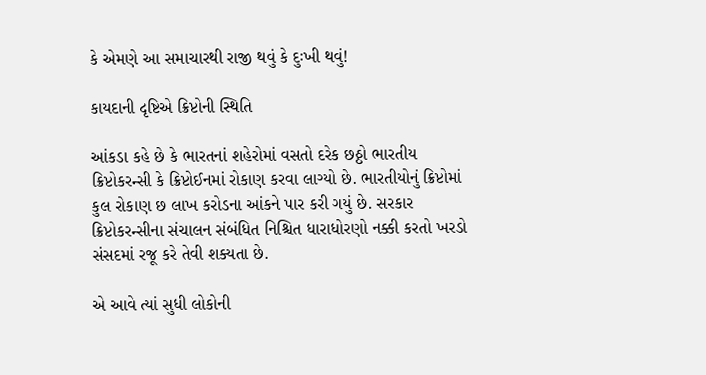કે એમણે આ સમાચારથી રાજી થવું કે દુઃખી થવું!

કાયદાની દૃષ્ટિએ ક્રિપ્ટોની સ્થિતિ

આંકડા કહે છે કે ભારતનાં શહેરોમાં વસતો દરેક છઠ્ઠો ભારતીય ક્રિપ્ટોકરન્સી કે ક્રિપ્ટોઈનમાં રોકાણ કરવા લાગ્યો છે. ભારતીયોનું ક્રિપ્ટોમાં કુલ રોકાણ છ લાખ કરોડના આંકને પાર કરી ગયું છે. સરકાર ક્રિપ્ટોકરન્સીના સંચાલન સંબંધિત નિશ્ચિત ધારાધોરણો નક્કી કરતો ખરડો સંસદમાં રજૂ કરે તેવી શક્યતા છે.

એ આવે ત્યાં સુધી લોકોની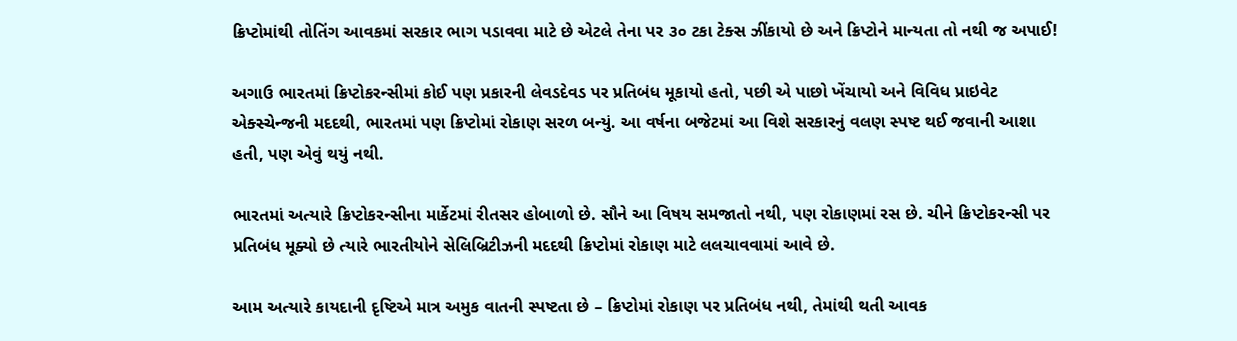ક્રિપ્ટોમાંથી તોતિંગ આવકમાં સરકાર ભાગ પડાવવા માટે છે એટલે તેના પર ૩૦ ટકા ટેક્સ ઝીંકાયો છે અને ક્રિપ્ટોને માન્યતા તો નથી જ અપાઈ!

અગાઉ ભારતમાં ક્રિપ્ટોકરન્સીમાં કોઈ પણ પ્રકારની લેવડદેવડ પર પ્રતિબંધ મૂકાયો હતો, પછી એ પાછો ખેંચાયો અને વિવિધ પ્રાઇવેટ એક્સ્ચેન્જની મદદથી, ભારતમાં પણ ક્રિપ્ટોમાં રોકાણ સરળ બન્યું. આ વર્ષના બજેટમાં આ વિશે સરકારનું વલણ સ્પષ્ટ થઈ જવાની આશા હતી, પણ એવું થયું નથી.

ભારતમાં અત્યારે ક્રિપ્ટોકરન્સીના માર્કેટમાં રીતસર હોબાળો છે. સૌને આ વિષય સમજાતો નથી, પણ રોકાણમાં રસ છે. ચીને ક્રિપ્ટોકરન્સી પર પ્રતિબંધ મૂક્યો છે ત્યારે ભારતીયોને સેલિબ્રિટીઝની મદદથી ક્રિપ્ટોમાં રોકાણ માટે લલચાવવામાં આવે છે.

આમ અત્યારે કાયદાની દૃષ્ટિએ માત્ર અમુક વાતની સ્પષ્ટતા છે – ક્રિપ્ટોમાં રોકાણ પર પ્રતિબંધ નથી, તેમાંથી થતી આવક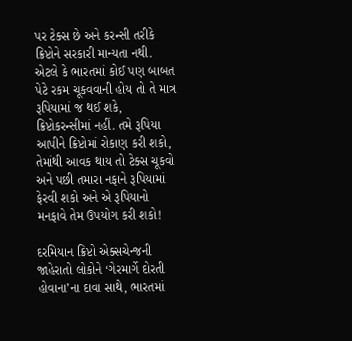પર ટેક્સ છે અને કરન્સી તરીકે ક્રિપ્ટોને સરકારી માન્યતા નથી. એટલે કે ભારતમાં કોઈ પણ બાબત પેટે રકમ ચૂકવવાની હોય તો તે માત્ર રૂપિયામાં જ થઈ શકે, ક્રિપ્ટોકરન્સીમાં નહીં. તમે રૂપિયા આપીને ક્રિપ્ટોમાં રોકાણ કરી શકો, તેમાંથી આવક થાય તો ટેક્સ ચૂકવો અને પછી તમારા નફાને રૂપિયામાં ફેરવી શકો અને એ રૂપિયાનો મનફાવે તેમ ઉપયોગ કરી શકો!

દરમિયાન ક્રિપ્ટો એક્સચેન્જની જાહેરાતો લોકોને ‘ગેરમાર્ગે દોરતી હોવાના’ના દાવા સાથે, ભારતમાં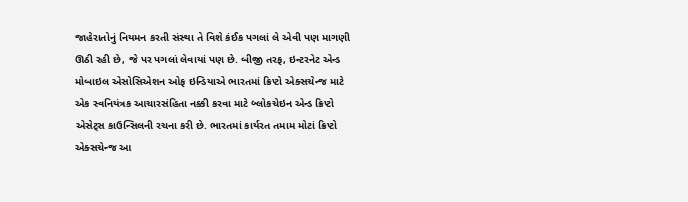જાહેરાતોનું નિયમન કરતી સંસ્થા તે વિશે કંઈક પગલાં લે એવી પણ માગણી ઊઠી રહી છે, જે પર પગલાં લેવાયાં પણ છે. બીજી તરફ, ઇન્ટરનેટ એન્ડ મોબાઇલ એસોસિએશન ઓફ ઇન્ડિયાએ ભારતમાં ક્રિપ્ટો એક્સચેન્જ માટે એક સ્વનિયંત્રક આચારસંહિતા નક્કી કરવા માટે બ્લોકચેઇન એન્ડ ક્રિપ્ટો એસેટ્સ કાઉન્સિલની રચના કરી છે. ભારતમાં કાર્યરત તમામ મોટાં ક્રિપ્ટો એક્સચેન્જ આ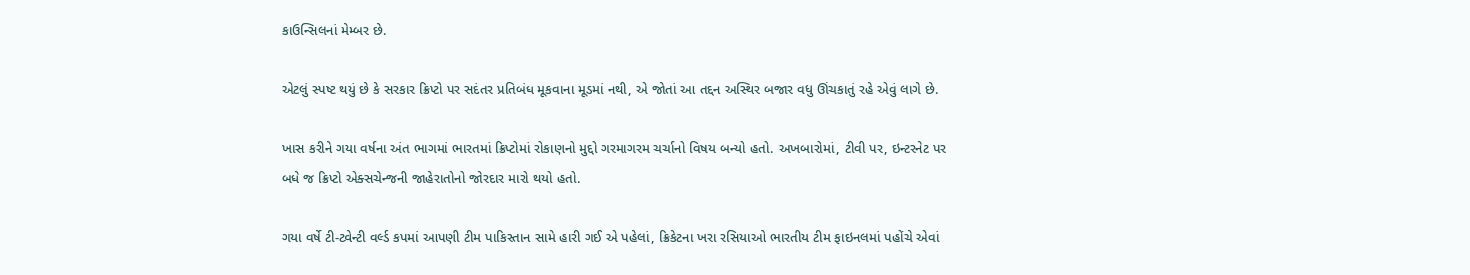કાઉન્સિલનાં મેમ્બર છે.

એટલું સ્પષ્ટ થયું છે કે સરકાર ક્રિપ્ટો પર સદંતર પ્રતિબંધ મૂકવાના મૂડમાં નથી, એ જોતાં આ તદ્દન અસ્થિર બજાર વધુ ઊંચકાતું રહે એવું લાગે છે.

ખાસ કરીને ગયા વર્ષના અંત ભાગમાં ભારતમાં ક્રિપ્ટોમાં રોકાણનો મુદ્દો ગરમાગરમ ચર્ચાનો વિષય બન્યો હતો. અખબારોમાં, ટીવી પર, ઇન્ટરનેટ પર બધે જ ક્રિપ્ટો એક્સચેન્જની જાહેરાતોનો જોરદાર મારો થયો હતો.

ગયા વર્ષે ટી-ટ્વેન્ટી વર્લ્ડ કપમાં આપણી ટીમ પાકિસ્તાન સામે હારી ગઈ એ પહેલાં, ક્રિકેટના ખરા રસિયાઓ ભારતીય ટીમ ફાઇનલમાં પહોંચે એવાં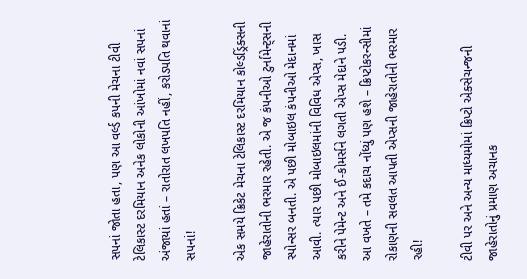સપનાં જોતા હતા, પણ આ વર્લ્ડ કપની મેચના ટીવી ટેલિકાસ્ટ દરમિયાન અનેક લોકોની આંખોમાં નવાં સપનાં અંજાયાં હતાં – રાતોરાત લખપતિ નહીં, કરોડપતિ થવાનાં સપનાં!

એક સમયે ક્રિકેટ મેચના ટેલિકાસ્ટ દરમિયાન કોલ્ડડ્રિંક્સની જાહેરાતોની ભરમાર રહેતી. એ જ કંપનીઓ ટુર્નામેન્ટ્સની સ્પોન્સર બનતી. એ પછી મોબાઇલ કંપનીઓ મેદાનમાં આવી. ત્યાર પછી મોબાઇલમાંની વિવિધ એપ્સ, ખાસ કરીને પેમેન્ટ અને ઈ-કોમર્સને લગતી એપ્સ મેદાને પડી. આ વખતે – તમે કદાચ નોંધ્યું પણ હશે – ક્રિપ્ટોકરન્સીમાં રોકાણની સવલત આપતી એપ્સની જાહેરાતોની ભરમાર રહી!

ટીવી પર અને અન્ય માધ્યમોમાં ક્રિપ્ટો એક્સેચન્જની જાહેરાતોનું પ્રમાણ અચાનક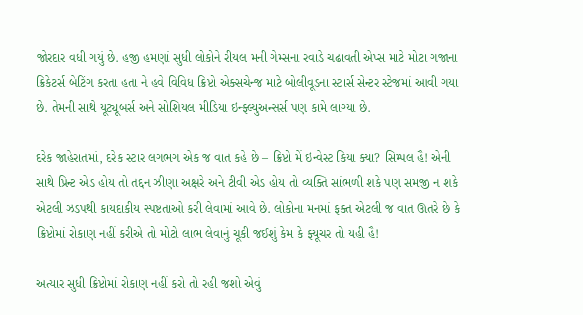જોરદાર વધી ગયું છે. હજી હમણાં સુધી લોકોને રીયલ મની ગેમ્સના રવાડે ચઢાવતી એપ્સ માટે મોટા ગજાના ક્રિકેટર્સ બેટિંગ કરતા હતા ને હવે વિવિધ ક્રિપ્ટો એક્સચેન્જ માટે બોલીવૂડના સ્ટાર્સ સેન્ટર સ્ટેજમાં આવી ગયા છે. તેમની સાથે યૂટ્યૂબર્સ અને સોશિયલ મીડિયા ઇન્ફ્લ્યુઅન્સર્સ પણ કામે લાગ્યા છે.

દરેક જાહેરાતમાં, દરેક સ્ટાર લગભગ એક જ વાત કહે છે – ક્રિપ્ટો મેં ઇન્વેસ્ટ કિયા ક્યા? સિમ્પલ હૈ! એની સાથે પ્રિન્ટ એડ હોય તો તદ્દન ઝીણા અક્ષરે અને ટીવી એડ હોય તો વ્યક્તિ સાંભળી શકે પણ સમજી ન શકે એટલી ઝડપથી કાયદાકીય સ્પષ્ટતાઓ કરી લેવામાં આવે છે. લોકોના મનમાં ફક્ત એટલી જ વાત ઊતરે છે કે ક્રિપ્ટોમાં રોકાણ નહીં કરીએ તો મોટો લાભ લેવાનું ચૂકી જઈશું કેમ કે ફ્યૂચર તો યહી હૈ!

અત્યાર સુધી ક્રિપ્ટોમાં રોકાણ નહીં કરો તો રહી જશો એવું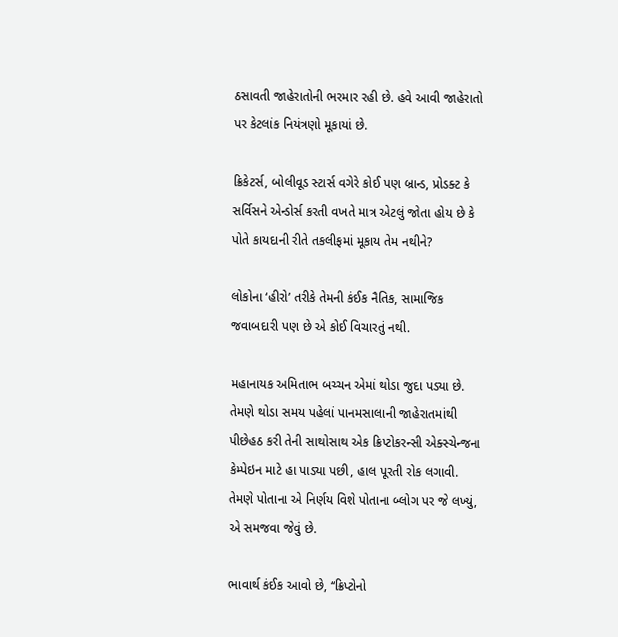ઠસાવતી જાહેરાતોની ભરમાર રહી છે. હવે આવી જાહેરાતો પર કેટલાંક નિયંત્રણો મૂકાયાં છે.

ક્રિકેટર્સ, બોલીવૂડ સ્ટાર્સ વગેરે કોઈ પણ બ્રાન્ડ, પ્રોડક્ટ કે સર્વિસને એન્ડોર્સ કરતી વખતે માત્ર એટલું જોતા હોય છે કે પોતે કાયદાની રીતે તકલીફમાં મૂકાય તેમ નથીને?

લોકોના ‘હીરો’ તરીકે તેમની કંઈક નૈતિક, સામાજિક જવાબદારી પણ છે એ કોઈ વિચારતું નથી.

મહાનાયક અમિતાભ બચ્ચન એમાં થોડા જુદા પડ્યા છે. તેમણે થોડા સમય પહેલાં પાનમસાલાની જાહેરાતમાંથી પીછેહઠ કરી તેની સાથોસાથ એક ક્રિપ્ટોકરન્સી એક્સ્ચેન્જના કેમ્પેઇન માટે હા પાડ્યા પછી, હાલ પૂરતી રોક લગાવી. તેમણે પોતાના એ નિર્ણય વિશે પોતાના બ્લોગ પર જે લખ્યું, એ સમજવા જેવું છે.

ભાવાર્થ કંઈક આવો છે, ‘‘ક્રિપ્ટોનો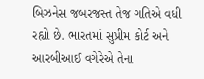બિઝનેસ જબરજસ્ત તેજ ગતિએ વધી રહ્યો છે. ભારતમાં સુપ્રીમ કોર્ટ અને આરબીઆઈ વગેરેએ તેના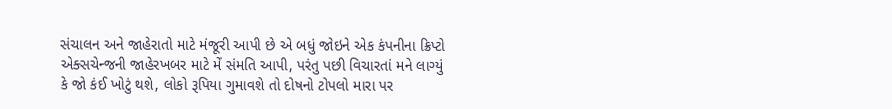સંચાલન અને જાહેરાતો માટે મંજૂરી આપી છે એ બધું જોઇને એક કંપનીના ક્રિપ્ટો એક્સચેન્જની જાહેરખબર માટે મેં સંમતિ આપી, પરંતુ પછી વિચારતાં મને લાગ્યું કે જો કંઈ ખોટું થશે, લોકો રૂપિયા ગુમાવશે તો દોષનો ટોપલો મારા પર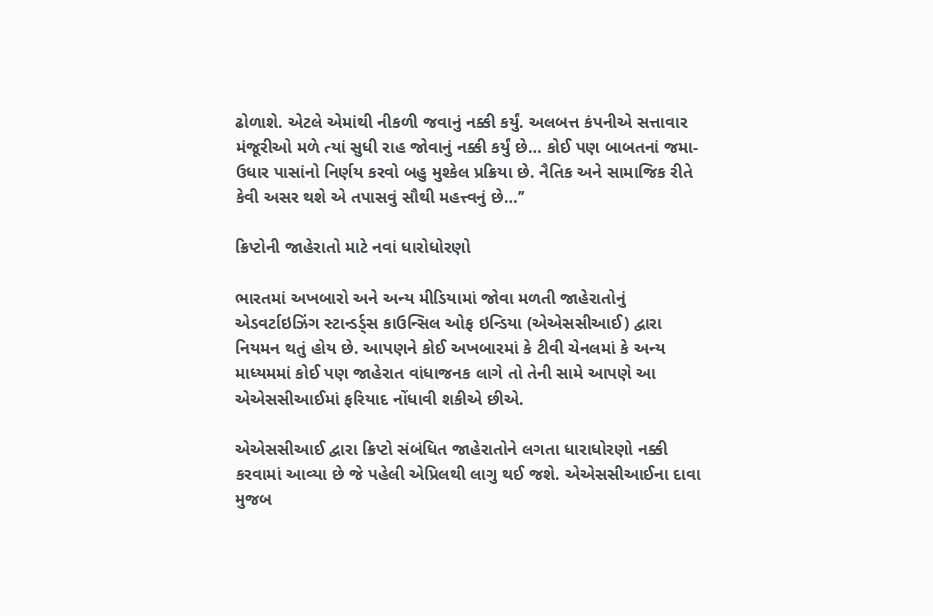ઢોળાશે. એટલે એમાંથી નીકળી જવાનું નક્કી કર્યું. અલબત્ત કંપનીએ સત્તાવાર મંજૂરીઓ મળે ત્યાં સુધી રાહ જોવાનું નક્કી કર્યું છે… કોઈ પણ બાબતનાં જમા-ઉધાર પાસાંનો નિર્ણય કરવો બહુ મુશ્કેલ પ્રક્રિયા છે. નૈતિક અને સામાજિક રીતે કેવી અસર થશે એ તપાસવું સૌથી મહત્ત્વનું છે…’’

ક્રિપ્ટોની જાહેરાતો માટે નવાં ધારોધોરણો

ભારતમાં અખબારો અને અન્ય મીડિયામાં જોવા મળતી જાહેરાતોનું એડવર્ટાઇઝિંગ સ્ટાન્ડર્ડ્સ કાઉન્સિલ ઓફ ઇન્ડિયા (એએસસીઆઈ) દ્વારા નિયમન થતું હોય છે. આપણને કોઈ અખબારમાં કે ટીવી ચેનલમાં કે અન્ય માધ્યમમાં કોઈ પણ જાહેરાત વાંધાજનક લાગે તો તેની સામે આપણે આ એએસસીઆઈમાં ફરિયાદ નોંધાવી શકીએ છીએ.

એએસસીઆઈ દ્વારા ક્રિપ્ટો સંબંધિત જાહેરાતોને લગતા ધારાધોરણો નક્કી કરવામાં આવ્યા છે જે પહેલી એપ્રિલથી લાગુ થઈ જશે. એએસસીઆઈના દાવા મુજબ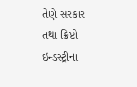તેણે સરકાર તથા ક્રિપ્ટો ઇન્ડસ્ટ્રીના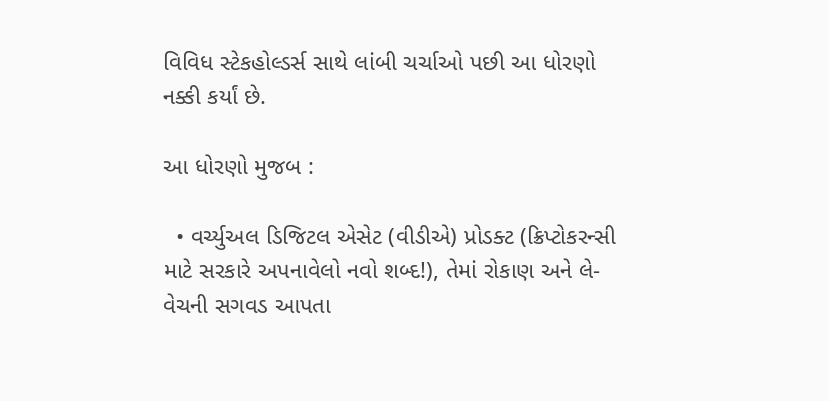વિવિધ સ્ટેકહોલ્ડર્સ સાથે લાંબી ચર્ચાઓ પછી આ ધોરણો નક્કી કર્યાં છે.

આ ધોરણો મુજબ :

  • વર્ચ્યુઅલ ડિજિટલ એસેટ (વીડીએ) પ્રોડક્ટ (ક્રિપ્ટોકરન્સી માટે સરકારે અપનાવેલો નવો શબ્દ!), તેમાં રોકાણ અને લે-વેચની સગવડ આપતા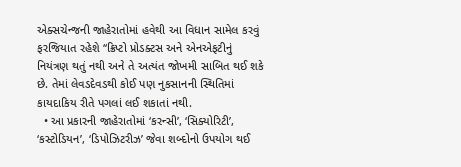એક્સચેન્જની જાહેરાતોમાં હવેથી આ વિધાન સામેલ કરવું ફરજિયાત રહેશે ‘‘ક્રિપ્ટો પ્રોડક્ટસ અને એનએફટીનું નિયંત્રણ થતું નથી અને તે અત્યંત જોખમી સાબિત થઈ શકે છે. તેમાં લેવડદેવડથી કોઈ પણ નુકસાનની સ્થિતિમાં કાયદાકિય રીતે પગલાં લઈ શકાતાં નથી.
  • આ પ્રકારની જાહેરાતોમાં ‘કરન્સી’, ‘સિક્યોરિટી’, ‘કસ્ટોડિયન’, ‘ડિપોઝિટરીઝ’ જેવા શબ્દોનો ઉપયોગ થઈ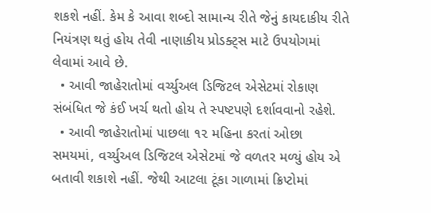શકશે નહીં. કેમ કે આવા શબ્દો સામાન્ય રીતે જેનું કાયદાકીય રીતે નિયંત્રણ થતું હોય તેવી નાણાકીય પ્રોડક્ટ્સ માટે ઉપયોગમાં લેવામાં આવે છે.
  • આવી જાહેરાતોમાં વર્ચ્યુઅલ ડિજિટલ એસેટમાં રોકાણ સંબંધિત જે કંઈ ખર્ચ થતો હોય તે સ્પષ્ટપણે દર્શાવવાનો રહેશે.
  • આવી જાહેરાતોમાં પાછલા ૧૨ મહિના કરતાં ઓછા સમયમાં, વર્ચ્યુઅલ ડિજિટલ એસેટમાં જે વળતર મળ્યું હોય એ બતાવી શકાશે નહીં. જેથી આટલા ટૂંકા ગાળામાં ક્રિપ્ટોમાં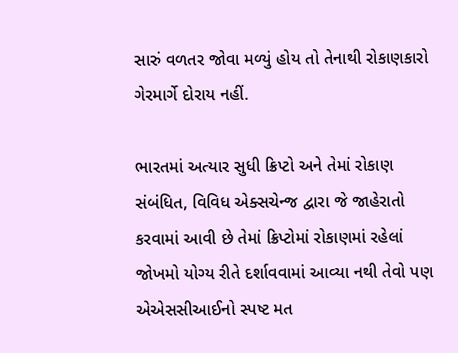સારું વળતર જોવા મળ્યું હોય તો તેનાથી રોકાણકારો ગેરમાર્ગે દોરાય નહીં.

ભારતમાં અત્યાર સુધી ક્રિપ્ટો અને તેમાં રોકાણ સંબંધિત, વિવિધ એક્સચેન્જ દ્વારા જે જાહેરાતો કરવામાં આવી છે તેમાં ક્રિપ્ટોમાં રોકાણમાં રહેલાં જોખમો યોગ્ય રીતે દર્શાવવામાં આવ્યા નથી તેવો પણ એએસસીઆઈનો સ્પષ્ટ મત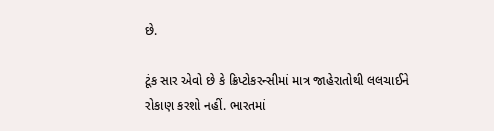છે.

ટૂંક સાર એવો છે કે ક્રિપ્ટોકરન્સીમાં માત્ર જાહેરાતોથી લલચાઈને રોકાણ કરશો નહીં. ભારતમાં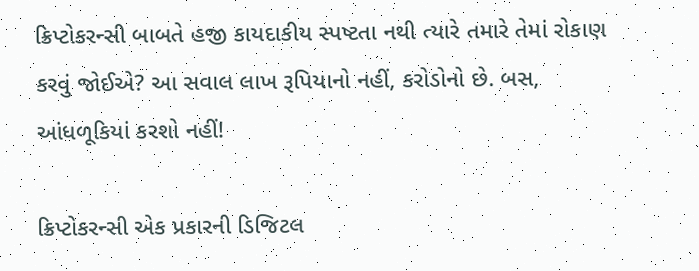ક્રિપ્ટોકરન્સી બાબતે હજી કાયદાકીય સ્પષ્ટતા નથી ત્યારે તમારે તેમાં રોકાણ કરવું જોઈએ? આ સવાલ લાખ રૂપિયાનો નહીં, કરોડોનો છે. બસ, આંધળૂકિયાં કરશો નહીં!

ક્રિપ્ટોકરન્સી એક પ્રકારની ડિજિટલ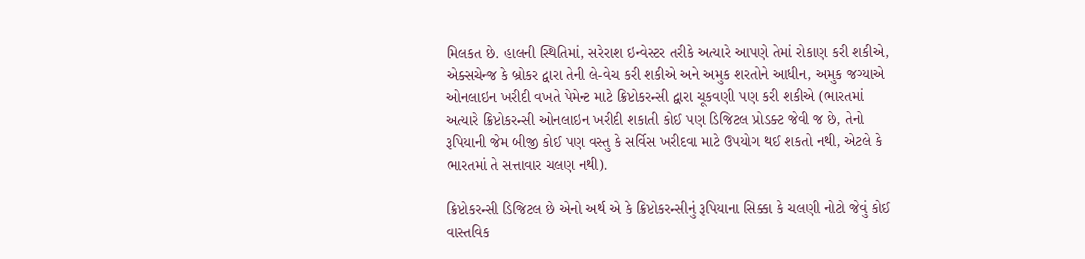મિલકત છે. હાલની સ્થિતિમાં, સરેરાશ ઇન્વેસ્ટર તરીકે અત્યારે આપણે તેમાં રોકાણ કરી શકીએ, એક્સચેન્જ કે બ્રોકર દ્વારા તેની લે-વેચ કરી શકીએ અને અમુક શરતોને આધીન, અમુક જગ્યાએ ઓનલાઇન ખરીદી વખતે પેમેન્ટ માટે ક્રિપ્ટોકરન્સી દ્વારા ચૂકવણી પણ કરી શકીએ (ભારતમાં અત્યારે ક્રિપ્ટોકરન્સી ઓનલાઇન ખરીદી શકાતી કોઈ પણ ડિજિટલ પ્રોડક્ટ જેવી જ છે, તેનો રૂપિયાની જેમ બીજી કોઈ પણ વસ્તુ કે સર્વિસ ખરીદવા માટે ઉપયોગ થઈ શકતો નથી, એટલે કે ભારતમાં તે સત્તાવાર ચલણ નથી).

ક્રિપ્ટોકરન્સી ડિજિટલ છે એનો અર્થ એ કે ક્રિપ્ટોકરન્સીનું રૂપિયાના સિક્કા કે ચલણી નોટો જેવું કોઈ વાસ્તવિક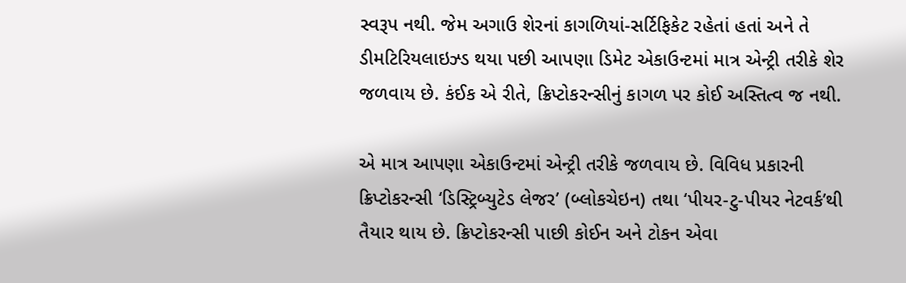સ્વરૂપ નથી. જેમ અગાઉ શેરનાં કાગળિયાં-સર્ટિફિકેટ રહેતાં હતાં અને તે ડીમટિરિયલાઇઝ્ડ થયા પછી આપણા ડિમેટ એકાઉન્ટમાં માત્ર એન્ટ્રી તરીકે શેર જળવાય છે. કંઈક એ રીતે, ક્રિપ્ટોકરન્સીનું કાગળ પર કોઈ અસ્તિત્વ જ નથી.

એ માત્ર આપણા એકાઉન્ટમાં એન્ટ્રી તરીકે જળવાય છે. વિવિધ પ્રકારની ક્રિપ્ટોકરન્સી ‘ડિસ્ટ્રિબ્યુટેડ લેજર’ (બ્લોકચેઇન) તથા ‘પીયર-ટુ-પીયર નેટવર્ક’થી તૈયાર થાય છે. ક્રિપ્ટોકરન્સી પાછી કોઈન અને ટોકન એવા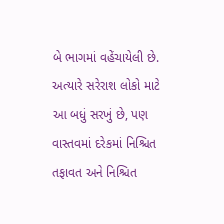બે ભાગમાં વહેંચાયેલી છે. અત્યારે સરેરાશ લોકો માટે આ બધું સરખું છે, પણ વાસ્તવમાં દરેકમાં નિશ્ચિત તફાવત અને નિશ્ચિત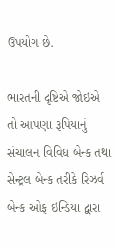ઉપયોગ છે.

ભારતની દૃષ્ટિએ જોઇએ તો આપણા રૂપિયાનું સંચાલન વિવિધ બેન્ક તથા સેન્ટ્રલ બેન્ક તરીકે રિઝર્વ બેન્ક ઓફ ઇન્ડિયા દ્વારા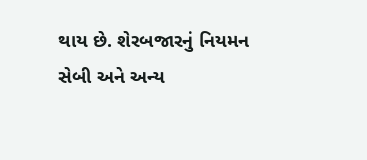થાય છે. શેરબજારનું નિયમન સેબી અને અન્ય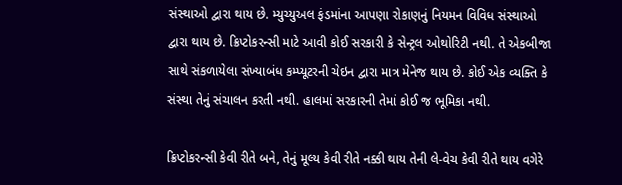સંસ્થાઓ દ્વારા થાય છે. મ્યુચ્યુઅલ ફંડમાંના આપણા રોકાણનું નિયમન વિવિધ સંસ્થાઓ દ્વારા થાય છે. ક્રિપ્ટોકરન્સી માટે આવી કોઈ સરકારી કે સેન્ટ્રલ ઓથોરિટી નથી. તે એકબીજા સાથે સંકળાયેલા સંખ્યાબંધ કમ્પ્યૂટરની ચેઇન દ્વારા માત્ર મેનેજ થાય છે. કોઈ એક વ્યક્તિ કે સંસ્થા તેનું સંચાલન કરતી નથી. હાલમાં સરકારની તેમાં કોઈ જ ભૂમિકા નથી.

ક્રિપ્ટોકરન્સી કેવી રીતે બને, તેનું મૂલ્ય કેવી રીતે નક્કી થાય તેની લે-વેચ કેવી રીતે થાય વગેરે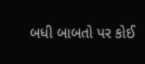બધી બાબતો પર કોઈ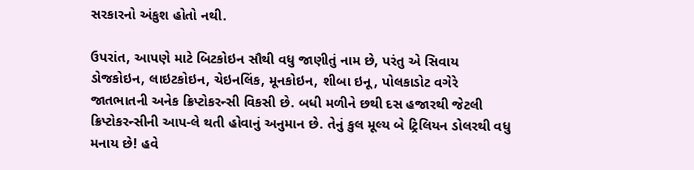સરકારનો અંકુશ હોતો નથી.

ઉપરાંત, આપણે માટે બિટકોઇન સૌથી વધુ જાણીતું નામ છે, પરંતુ એ સિવાય ડોજકોઇન, લાઇટકોઇન, ચેઇનલિંક, મૂનકોઇન, શીબા ઇનૂ, પોલકાડોટ વગેરે જાતભાતની અનેક ક્રિપ્ટોકરન્સી વિકસી છે. બધી મળીને છથી દસ હજારથી જેટલી ક્રિપ્ટોકરન્સીની આપ-લે થતી હોવાનું અનુમાન છે. તેનું કુલ મૂલ્ય બે ટ્રિલિયન ડોલરથી વધુ મનાય છે! હવે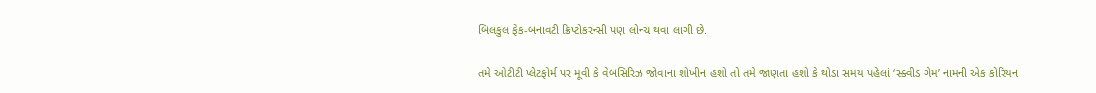બિલકુલ ફેક-બનાવટી ક્રિપ્ટોકરન્સી પણ લોન્ચ થવા લાગી છે.

તમે ઓટીટી પ્લેટફોર્મ પર મૂવી કે વેબસિરિઝ જોવાના શોખીન હશો તો તમે જાણતા હશો કે થોડા સમય પહેલાં ‘સ્ક્વીડ ગેમ’ નામની એક કોરિયન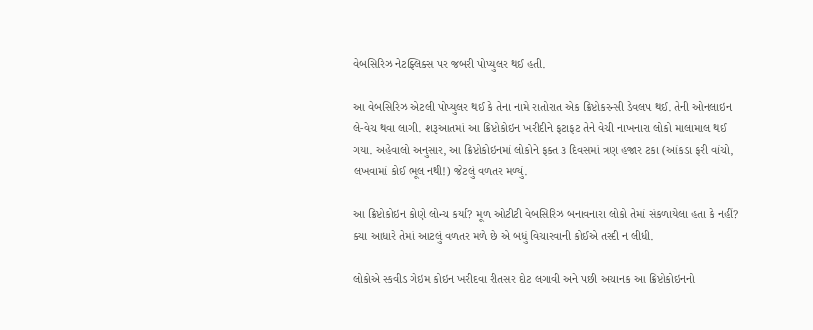વેબસિરિઝ નેટફ્લિક્સ પર જબરી પોપ્યુલર થઈ હતી.

આ વેબસિરિઝ એટલી પોપ્યુલર થઈ કે તેના નામે રાતોરાત એક ક્રિપ્ટોકરન્સી ડેવલપ થઈ. તેની ઓનલાઇન લે-વેચ થવા લાગી. શરૂઆતમાં આ ક્રિપ્ટોકોઇન ખરીદીને ફટાફટ તેને વેચી નાખનારા લોકો માલામાલ થઈ ગયા. અહેવાલો અનુસાર, આ ક્રિપ્ટોકોઇનમાં લોકોને ફક્ત ૩ દિવસમાં ત્રણ હજાર ટકા (આંકડા ફરી વાંચો, લખવામાં કોઈ ભૂલ નથી!) જેટલું વળતર મળ્યું.

આ ક્રિપ્ટોકોઇન કોણે લોન્ચ કર્યા? મૂળ ઓટીટી વેબસિરિઝ બનાવનારા લોકો તેમાં સંકળાયેલા હતા કે નહીં? ક્યા આધારે તેમાં આટલું વળતર મળે છે એ બધું વિચારવાની કોઈએ તસ્દી ન લીધી.

લોકોએ સ્કવીડ ગેઇમ કોઇન ખરીદવા રીતસર દોટ લગાવી અને પછી અચાનક આ ક્રિપ્ટોકોઇનનો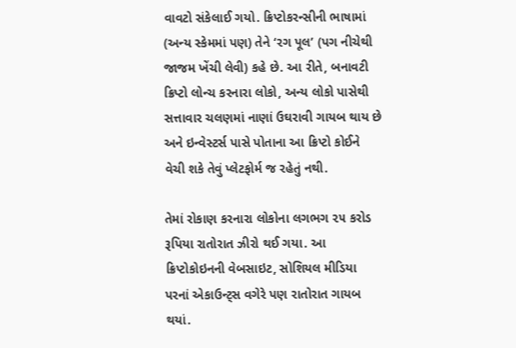વાવટો સંકેલાઈ ગયો. ક્રિપ્ટોકરન્સીની ભાષામાં (અન્ય સ્કેમમાં પણ) તેને ‘રગ પૂલ’ (પગ નીચેથી જાજમ ખેંચી લેવી) કહે છે. આ રીતે, બનાવટી ક્રિપ્ટો લોન્ચ કરનારા લોકો, અન્ય લોકો પાસેથી સત્તાવાર ચલણમાં નાણાં ઉઘરાવી ગાયબ થાય છે અને ઇન્વેસ્ટર્સ પાસે પોતાના આ ક્રિપ્ટો કોઈને વેચી શકે તેવું પ્લેટફોર્મ જ રહેતું નથી.

તેમાં રોકાણ કરનારા લોકોના લગભગ ૨૫ કરોડ રૂપિયા રાતોરાત ઝીરો થઈ ગયા. આ ક્રિપ્ટોકોઇનની વેબસાઇટ, સોશિયલ મીડિયા પરનાં એકાઉન્ટ્સ વગેરે પણ રાતોરાત ગાયબ થયાં.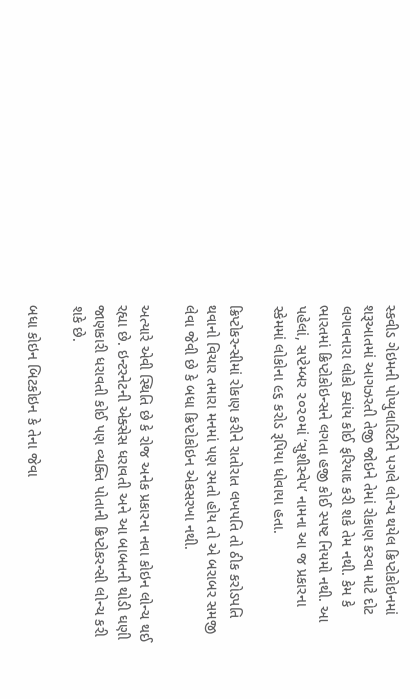સ્કવીડ ગેઇમની પોપ્યુલારિટીને પગલે લોન્ચ થયેલ ક્રિપ્ટોકોઇનમાં શરૂઆતમાં આગઝરતી તેજી જોઇને તેમાં રોકાણ કરવા માટે દોટ લગાવનારા લોકો ક્યાંય કોઈ ફરિયાદ કરી શકે તેમ નથી. કેમ કે ભારતમાં ક્રિપ્ટોકોઇન્સને લગતા હજી કોઈ સ્પષ્ટ નિયમો નથી. આ પહેલાં, સપ્ટેમ્બર ૨૦૨૦માં ‘સુશીસ્વેપ’ નામના આ જ પ્રકારના સ્કેમમાં લોકોના ૯૬ કરોડ રૂપિયા ધોવાયા હતા.

ક્રિપ્ટોકરન્સીમાં રોકાણ કરીને રાતોરાત લખપતિ તો ઠીક કરોડપતિ થવાનો વિચાર તમારા મનમાં પણ રમતો હોય તો એ બરાબર સમજી લેવા જેવી છે કે બધા ક્રિપ્ટોકોઇન એકસરખા નથી.

અત્યારે એવી સ્થિતિ છે કે રોજ અનેક પ્રકારના નવા કોઇન લોન્ચ થઈ રહ્યા છે. ઇન્ટરનેટની એક્સેસ ધરાવતી અને આ બાબતની થોડી ઘણી જાણકારી ધરાવતી કોઈ પણ વ્યક્તિ પોતાની ક્રિપ્ટોકરન્સી લોન્ચ કરી શકે છે.

બધા કોઇન બિટકોઇન કે તેના જેવા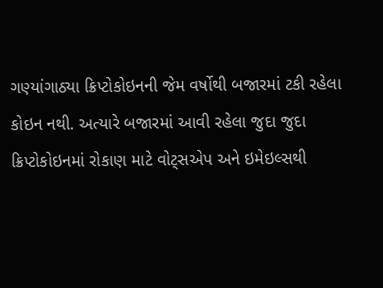ગણ્યાંગાઠ્યા ક્રિપ્ટોકોઇનની જેમ વર્ષોથી બજારમાં ટકી રહેલા કોઇન નથી. અત્યારે બજારમાં આવી રહેલા જુદા જુદા ક્રિપ્ટોકોઇનમાં રોકાણ માટે વોટ્સએપ અને ઇમેઇલ્સથી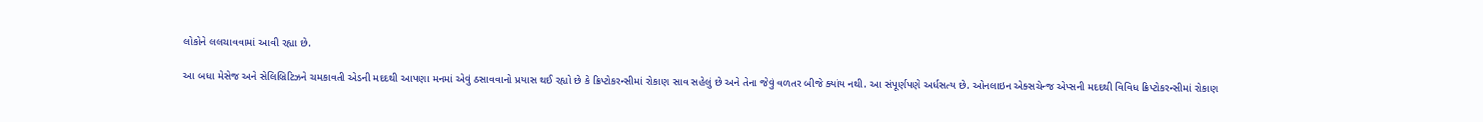લોકોને લલચાવવામાં આવી રહ્યા છે.

આ બધા મેસેજ અને સેલિબ્રિટિઝને ચમકાવતી એડની મદદથી આપણા મનમાં એવું ઠસાવવાનો પ્રયાસ થઈ રહ્યો છે કે ક્રિપ્ટોકરન્સીમાં રોકાણ સાવ સહેલું છે અને તેના જેવું વળતર બીજે ક્યાંય નથી. આ સંપૂર્ણપણે અર્ધસત્ય છે. ઓનલાઇન એક્સચેન્જ એપ્સની મદદથી વિવિધ ક્રિપ્ટોકરન્સીમાં રોકાણ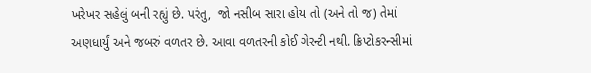ખરેખર સહેલું બની રહ્યું છે. પરંતુ,  જો નસીબ સારા હોય તો (અને તો જ) તેમાં અણધાર્યું અને જબરું વળતર છે. આવા વળતરની કોઈ ગેરન્ટી નથી. ક્રિપ્ટોકરન્સીમાં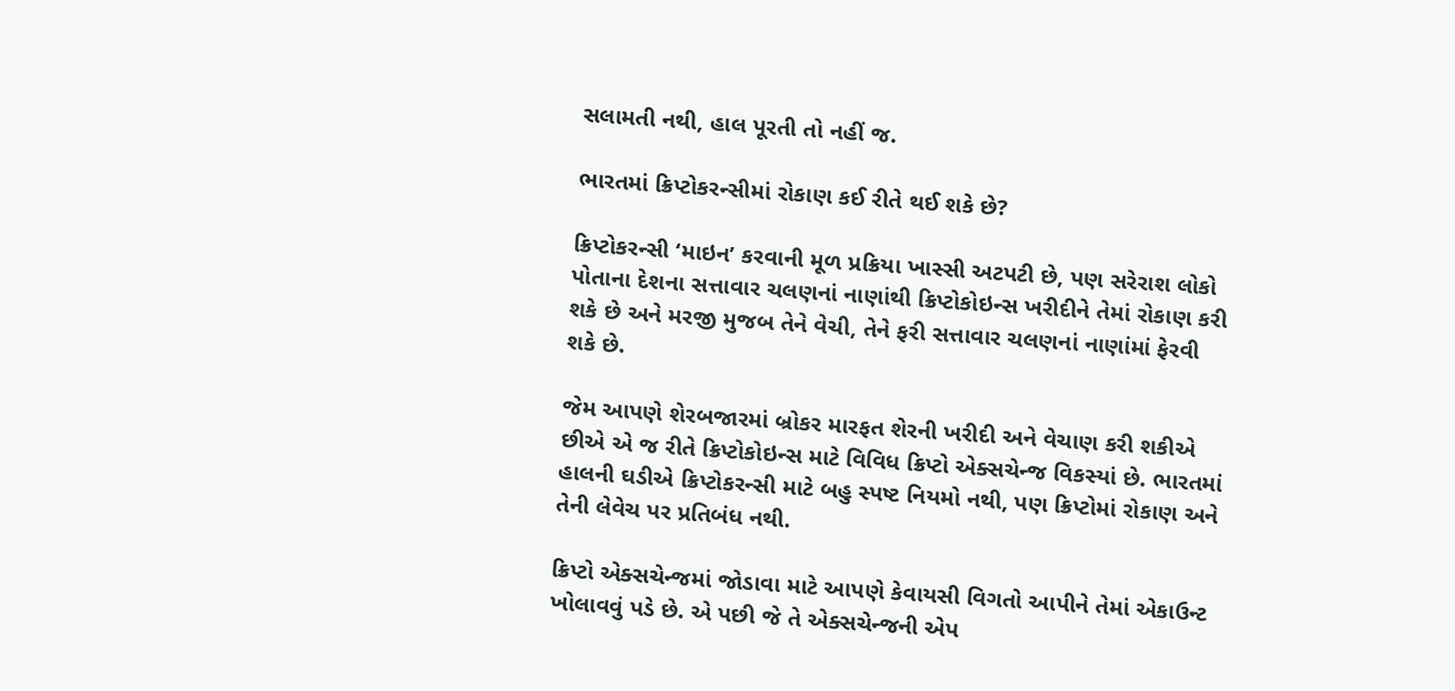સલામતી નથી, હાલ પૂરતી તો નહીં જ.

ભારતમાં ક્રિપ્ટોકરન્સીમાં રોકાણ કઈ રીતે થઈ શકે છે?

ક્રિપ્ટોકરન્સી ‘માઇન’ કરવાની મૂળ પ્રક્રિયા ખાસ્સી અટપટી છે, પણ સરેરાશ લોકો પોતાના દેશના સત્તાવાર ચલણનાં નાણાંથી ક્રિપ્ટોકોઇન્સ ખરીદીને તેમાં રોકાણ કરી શકે છે અને મરજી મુજબ તેને વેચી, તેને ફરી સત્તાવાર ચલણનાં નાણાંમાં ફેરવી શકે છે.

જેમ આપણે શેરબજારમાં બ્રોકર મારફત શેરની ખરીદી અને વેચાણ કરી શકીએ છીએ એ જ રીતે ક્રિપ્ટોકોઇન્સ માટે વિવિધ ક્રિપ્ટો એક્સચેન્જ વિકસ્યાં છે. ભારતમાં હાલની ઘડીએ ક્રિપ્ટોકરન્સી માટે બહુ સ્પષ્ટ નિયમો નથી, પણ ક્રિપ્ટોમાં રોકાણ અને તેની લેવેચ પર પ્રતિબંધ નથી.

ક્રિપ્ટો એક્સચેન્જમાં જોડાવા માટે આપણે કેવાયસી વિગતો આપીને તેમાં એકાઉન્ટ ખોલાવવું પડે છે. એ પછી જે તે એક્સચેન્જની એપ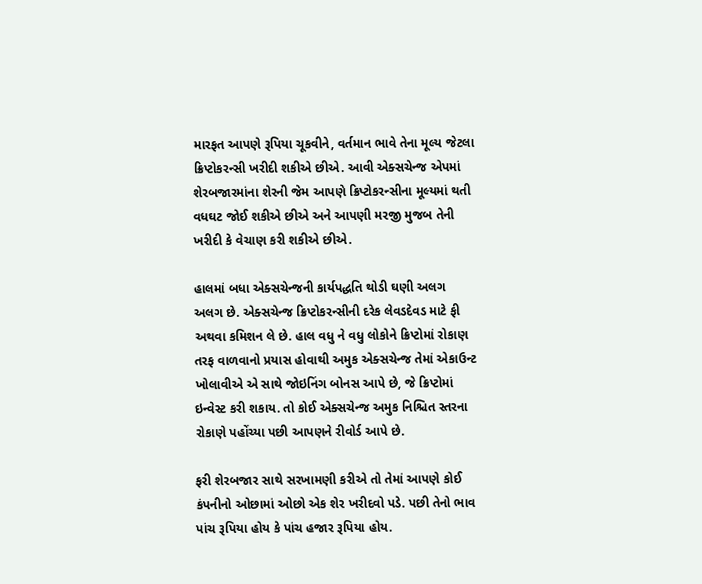મારફત આપણે રૂપિયા ચૂકવીને, વર્તમાન ભાવે તેના મૂલ્ય જેટલા ક્રિપ્ટોકરન્સી ખરીદી શકીએ છીએ. આવી એક્સચેન્જ એપમાં શેરબજારમાંના શેરની જેમ આપણે ક્રિપ્ટોકરન્સીના મૂલ્યમાં થતી વધઘટ જોઈ શકીએ છીએ અને આપણી મરજી મુજબ તેની ખરીદી કે વેચાણ કરી શકીએ છીએ.

હાલમાં બધા એક્સચેન્જની કાર્યપદ્ધતિ થોડી ઘણી અલગ અલગ છે. એક્સચેન્જ ક્રિપ્ટોકરન્સીની દરેક લેવડદેવડ માટે ફી અથવા કમિશન લે છે. હાલ વધુ ને વધુ લોકોને ક્રિપ્ટોમાં રોકાણ તરફ વાળવાનો પ્રયાસ હોવાથી અમુક એક્સચેન્જ તેમાં એકાઉન્ટ ખોલાવીએ એ સાથે જોઇનિંગ બોનસ આપે છે, જે ક્રિપ્ટોમાં ઇન્વેસ્ટ કરી શકાય. તો કોઈ એક્સચેન્જ અમુક નિશ્ચિત સ્તરના રોકાણે પહોંચ્યા પછી આપણને રીવોર્ડ આપે છે.

ફરી શેરબજાર સાથે સરખામણી કરીએ તો તેમાં આપણે કોઈ કંપનીનો ઓછામાં ઓછો એક શેર ખરીદવો પડે. પછી તેનો ભાવ પાંચ રૂપિયા હોય કે પાંચ હજાર રૂપિયા હોય.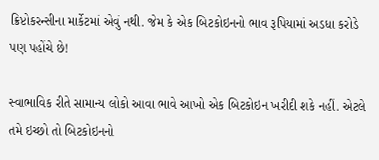ક્રિપ્ટોકરન્સીના માર્કેટમાં એવું નથી. જેમ કે એક બિટકોઇનનો ભાવ રૂપિયામાં અડધા કરોડે પણ પહોંચે છે!

સ્વાભાવિક રીતે સામાન્ય લોકો આવા ભાવે આખો એક બિટકોઇન ખરીદી શકે નહીં. એટલે તમે ઇચ્છો તો બિટકોઇનનો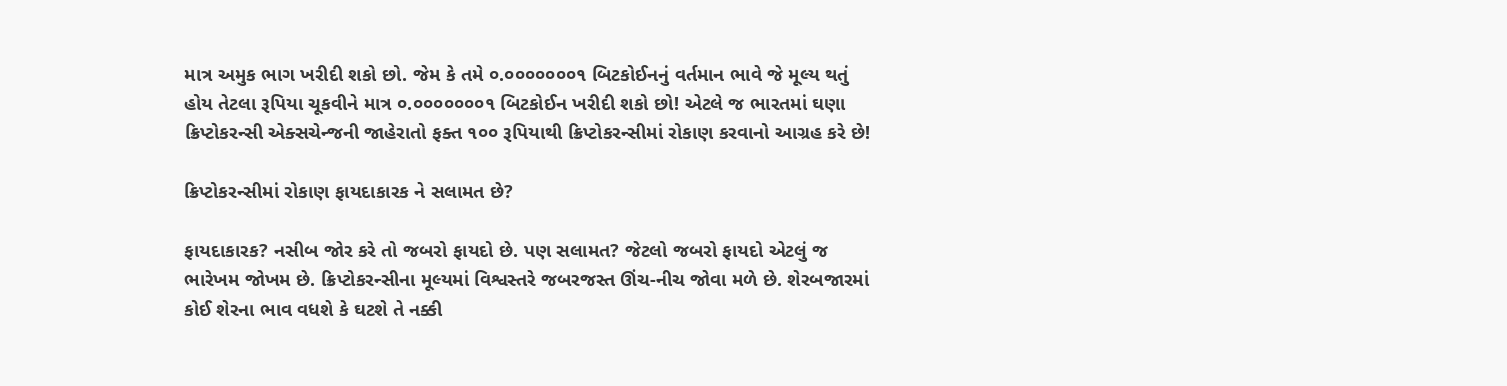માત્ર અમુક ભાગ ખરીદી શકો છો. જેમ કે તમે ૦.૦૦૦૦૦૦૦૧ બિટકોઈનનું વર્તમાન ભાવે જે મૂલ્ય થતું હોય તેટલા રૂપિયા ચૂકવીને માત્ર ૦.૦૦૦૦૦૦૦૧ બિટકોઈન ખરીદી શકો છો! એટલે જ ભારતમાં ઘણા ક્રિપ્ટોકરન્સી એક્સચેન્જની જાહેરાતો ફક્ત ૧૦૦ રૂપિયાથી ક્રિપ્ટોકરન્સીમાં રોકાણ કરવાનો આગ્રહ કરે છે!

ક્રિપ્ટોકરન્સીમાં રોકાણ ફાયદાકારક ને સલામત છે?

ફાયદાકારક? નસીબ જોર કરે તો જબરો ફાયદો છે. પણ સલામત? જેટલો જબરો ફાયદો એટલું જ ભારેખમ જોખમ છે. ક્રિપ્ટોકરન્સીના મૂલ્યમાં વિશ્વસ્તરે જબરજસ્ત ઊંચ-નીચ જોવા મળે છે. શેરબજારમાં કોઈ શેરના ભાવ વધશે કે ઘટશે તે નક્કી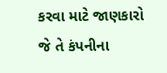કરવા માટે જાણકારો જે તે કંપનીના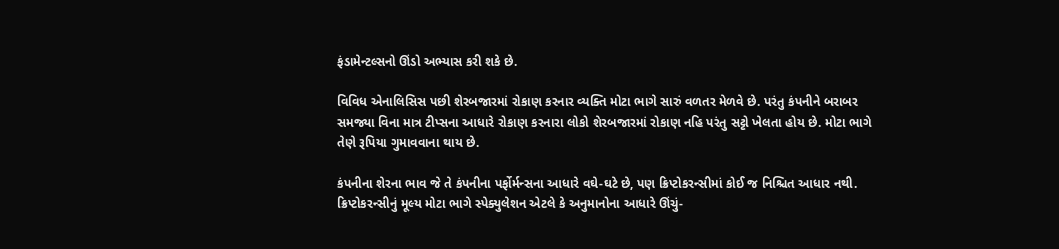ફંડામેન્ટલ્સનો ઊંડો અભ્યાસ કરી શકે છે.

વિવિધ એનાલિસિસ પછી શેરબજારમાં રોકાણ કરનાર વ્યક્તિ મોટા ભાગે સારું વળતર મેળવે છે. પરંતુ કંપનીને બરાબર સમજ્યા વિના માત્ર ટીપ્સના આધારે રોકાણ કરનારા લોકો શેરબજારમાં રોકાણ નહિ પરંતુ સટ્ટો ખેલતા હોય છે. મોટા ભાગે તેણે રૂપિયા ગુમાવવાના થાય છે.

કંપનીના શેરના ભાવ જે તે કંપનીના પર્ફોર્મન્સના આધારે વઘે-ઘટે છે, પણ ક્રિપ્ટોકરન્સીમાં કોઈ જ નિશ્ચિત આધાર નથી. ક્રિપ્ટોકરન્સીનું મૂલ્ય મોટા ભાગે સ્પેક્યુલેશન એટલે કે અનુમાનોના આધારે ઊંચું-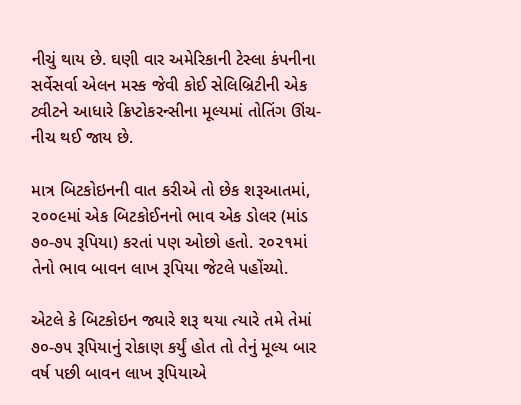નીચું થાય છે. ઘણી વાર અમેરિકાની ટેસ્લા કંપનીના સર્વેસર્વા એલન મસ્ક જેવી કોઈ સેલિબ્રિટીની એક ટ્વીટને આધારે ક્રિપ્ટોકરન્સીના મૂલ્યમાં તોતિંગ ઊંચ-નીચ થઈ જાય છે.

માત્ર બિટકોઇનની વાત કરીએ તો છેક શરૂઆતમાં, ૨૦૦૯માં એક બિટકોઈનનો ભાવ એક ડોલર (માંડ ૭૦-૭૫ રૂપિયા) કરતાં પણ ઓછો હતો. ૨૦૨૧માં તેનો ભાવ બાવન લાખ રૂપિયા જેટલે પહોંચ્યો.

એટલે કે બિટકોઇન જ્યારે શરૂ થયા ત્યારે તમે તેમાં ૭૦-૭૫ રૂપિયાનું રોકાણ કર્યું હોત તો તેનું મૂલ્ય બાર વર્ષ પછી બાવન લાખ રૂપિયાએ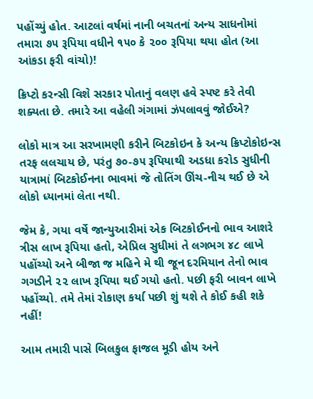પહોંચ્યું હોત. આટલાં વર્ષમાં નાની બચતનાં અન્ય સાધનોમાં તમારા ૭૫ રૂપિયા વધીને ૧૫૦ કે ૨૦૦ રૂપિયા થયા હોત (આ આંકડા ફરી વાંચો)!

ક્રિપ્ટો કરન્સી વિશે સરકાર પોતાનું વલણ હવે સ્પષ્ટ કરે તેવી શક્યતા છે. તમારે આ વહેલી ગંગામાં ઝંપલાવવું જોઈએ?

લોકો માત્ર આ સરખામણી કરીને બિટકોઇન કે અન્ય ક્રિપ્ટોકોઇન્સ તરફ લલચાય છે, પરંતુ ૭૦-૭૫ રૂપિયાથી અડધા કરોડ સુધીની યાત્રામાં બિટકોઈનના ભાવમાં જે તોતિંગ ઊંચ-નીચ થઈ છે એ લોકો ધ્યાનમાં લેતા નથી.

જેમ કે, ગયા વર્ષે જાન્યુઆરીમાં એક બિટકોઈનનો ભાવ આશરે ત્રીસ લાખ રૂપિયા હતો, એપ્રિલ સુધીમાં તે લગભગ ૪૮ લાખે પહોંચ્યો અને બીજા જ મહિને મે થી જૂન દરમિયાન તેનો ભાવ ગગડીને ૨૨ લાખ રૂપિયા થઈ ગયો હતો. પછી ફરી બાવન લાખે પહોંચ્યો. તમે તેમાં રોકાણ કર્યા પછી શું થશે તે કોઈ કહી શકે નહીં!

આમ તમારી પાસે બિલકુલ ફાજલ મૂડી હોય અને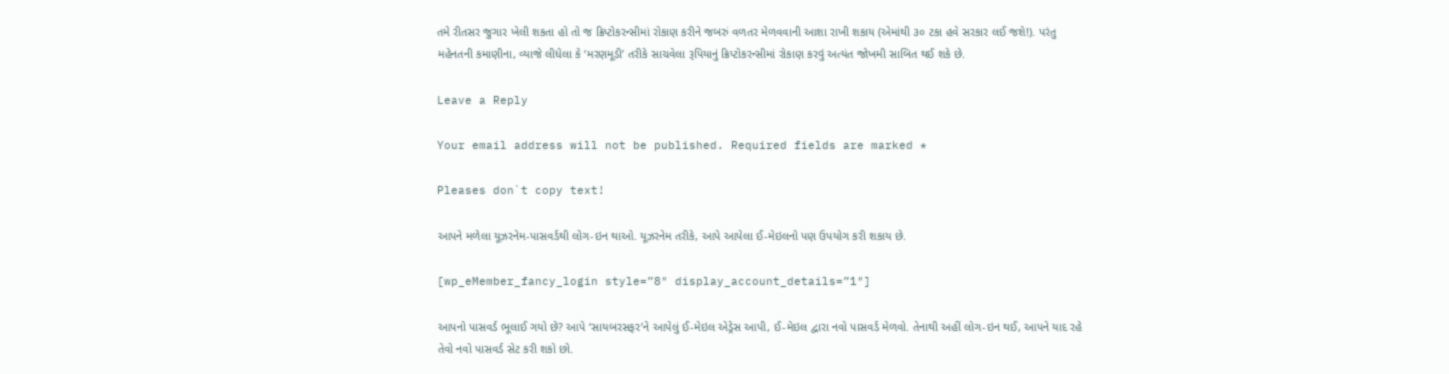તમે રીતસર જુગાર ખેલી શકતા હો તો જ ક્રિપ્ટોકરન્સીમાં રોકાણ કરીને જબરું વળતર મેળવવાની આશા રાખી શકાય (એમાંથી ૩૦ ટકા હવે સરકાર લઈ જશે!). પરંતુ મહેનતની કમાણીના, વ્યાજે લીધેલા કે ‘મરણમૂડી’ તરીકે સાચવેલા રૂપિયાનું ક્રિપ્ટોકરન્સીમાં રોકાણ કરવું અત્યંત જોખમી સાબિત થઈ શકે છે.

Leave a Reply

Your email address will not be published. Required fields are marked *

Pleases don`t copy text!

આપને મળેલા યૂઝરનેમ-પાસવર્ડથી લોગ-ઇન થાઓ. યૂઝરનેમ તરીકે, આપે આપેલા ઈ-મેઇલનો પણ ઉપયોગ કરી શકાય છે.

[wp_eMember_fancy_login style=”8″ display_account_details=”1″]

આપનો પાસવર્ડ ભૂલાઈ ગયો છે? આપે ‘સાયબરસફર’ને આપેલું ઈ-મેઇલ એડ્રેસ આપી, ઈ-મેઇલ દ્વારા નવો પાસવર્ડ મેળવો. તેનાથી અહીં લોગ-ઇન થઈ, આપને યાદ રહે તેવો નવો પાસવર્ડ સેટ કરી શકો છો.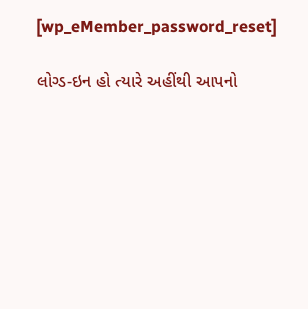[wp_eMember_password_reset]

લોગ્ડ-ઇન હો ત્યારે અહીંથી આપનો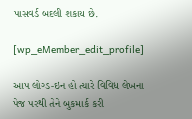પાસવર્ડ બદલી શકાય છે.

[wp_eMember_edit_profile]

આપ લોગ્ડ-ઇન હો ત્યારે વિવિધ લેખના પેજ પરથી તેને બુકમાર્ક કરી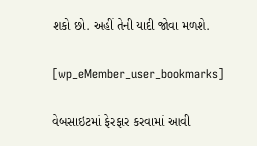શકો છો. અહીં તેની યાદી જોવા મળશે.

[wp_eMember_user_bookmarks]

વેબસાઇટમાં ફેરફાર કરવામાં આવી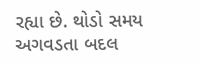રહ્યા છે. થોડો સમય અગવડતા બદલ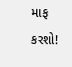માફ કરશો!